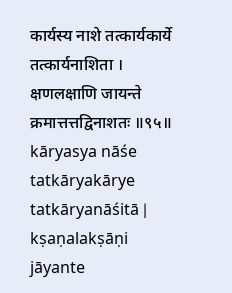कार्यस्य नाशे तत्कार्यकार्ये तत्कार्यनाशिता ।
क्षणलक्षाणि जायन्ते क्रमात्तत्तद्विनाशतः ॥९५॥
kāryasya nāśe tatkāryakārye tatkāryanāśitā |
kṣaṇalakṣāṇi jāyante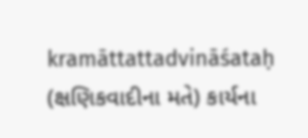kramāttattadvināśataḥ
(ક્ષણિકવાદીના મતે) કાર્યના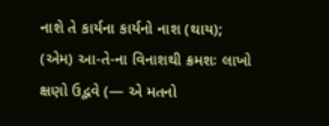નાશે તે કાર્યના કાર્યનો નાશ (થાય); (એમ) આ-તે-ના વિનાશથી ક્રમશઃ લાખો ક્ષણો ઉદ્ભવે (— એ મતનો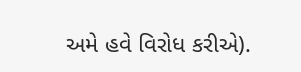અમે હવે વિરોધ કરીએ).